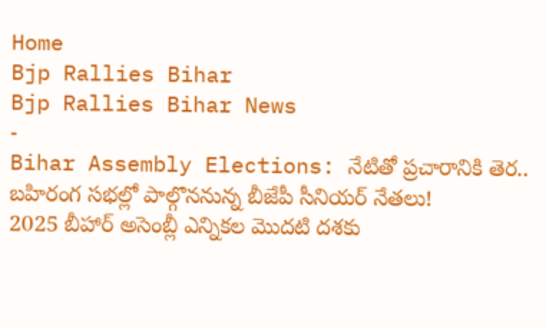Home
Bjp Rallies Bihar
Bjp Rallies Bihar News
-
Bihar Assembly Elections: నేటితో ప్రచారానికి తెర.. బహిరంగ సభల్లో పాల్గొననున్న బీజేపీ సీనియర్ నేతలు!
2025 బీహార్ అసెంబ్లీ ఎన్నికల మొదటి దశకు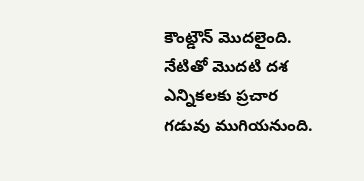కౌంట్డౌన్ మొదలైంది. నేటితో మొదటి దశ ఎన్నికలకు ప్రచార గడువు ముగియనుంది.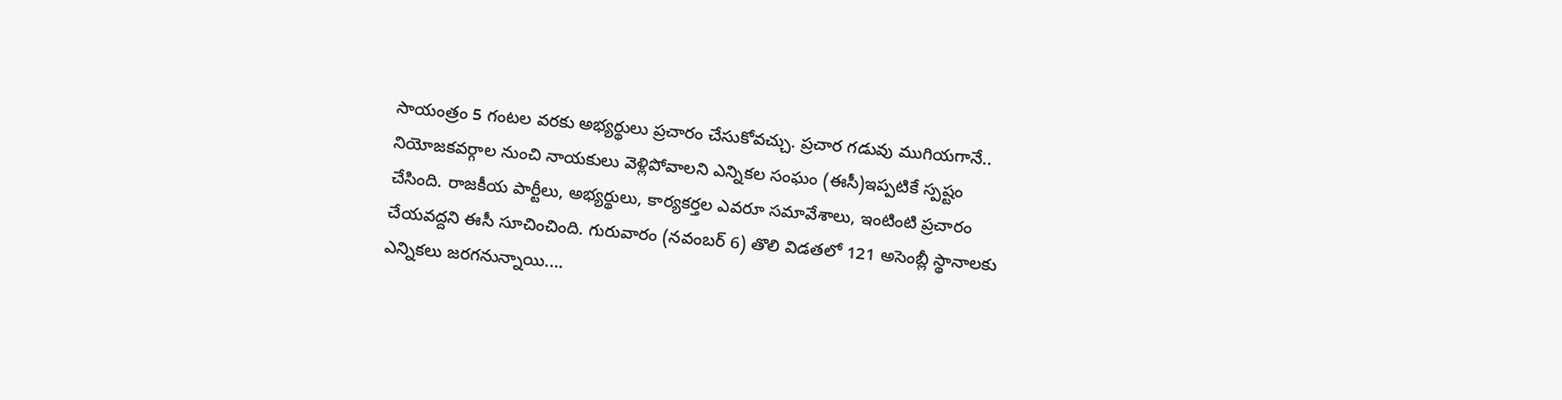సాయంత్రం 5 గంటల వరకు అభ్యర్థులు ప్రచారం చేసుకోవచ్చు. ప్రచార గడువు ముగియగానే.. నియోజకవర్గాల నుంచి నాయకులు వెళ్లిపోవాలని ఎన్నికల సంఘం (ఈసీ)ఇప్పటికే స్పష్టం చేసింది. రాజకీయ పార్టీలు, అభ్యర్థులు, కార్యకర్తల ఎవరూ సమావేశాలు, ఇంటింటి ప్రచారం చేయవద్దని ఈసీ సూచించింది. గురువారం (నవంబర్ 6) తొలి విడతలో 121 అసెంబ్లీ స్థానాలకు ఎన్నికలు జరగనున్నాయి.…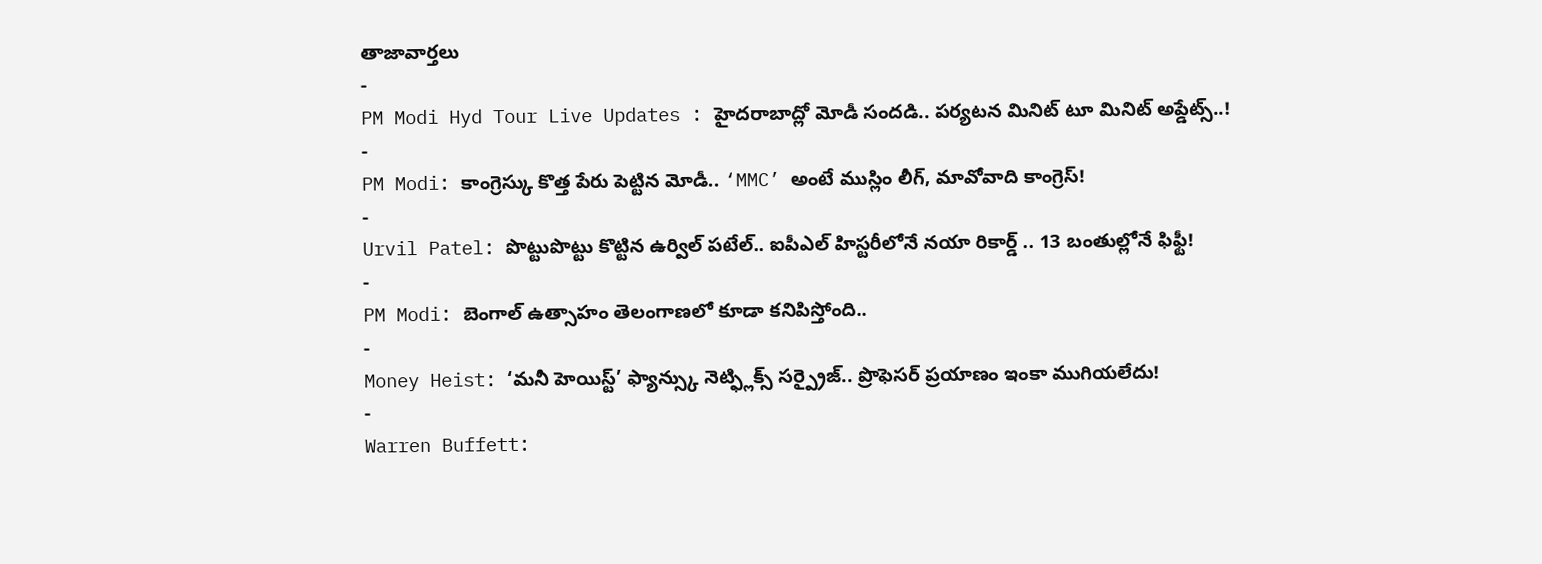తాజావార్తలు
-
PM Modi Hyd Tour Live Updates : హైదరాబాద్లో మోడీ సందడి.. పర్యటన మినిట్ టూ మినిట్ అప్డేట్స్..!
-
PM Modi: కాంగ్రెస్కు కొత్త పేరు పెట్టిన మోడీ.. ‘MMC’ అంటే ముస్లిం లీగ్, మావోవాది కాంగ్రెస్!
-
Urvil Patel: పొట్టుపొట్టు కొట్టిన ఉర్విల్ పటేల్.. ఐపీఎల్ హిస్టరీలోనే నయా రికార్డ్ .. 13 బంతుల్లోనే ఫిఫ్టీ!
-
PM Modi: బెంగాల్ ఉత్సాహం తెలంగాణలో కూడా కనిపిస్తోంది..
-
Money Heist: ‘మనీ హెయిస్ట్’ ఫ్యాన్స్కు నెట్ఫ్లిక్స్ సర్ప్రైజ్.. ప్రొఫెసర్ ప్రయాణం ఇంకా ముగియలేదు!
-
Warren Buffett: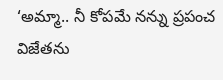‘అమ్మా.. నీ కోపమే నన్ను ప్రపంచ విజేతను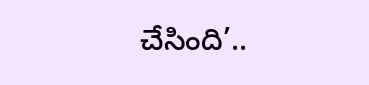చేసింది’..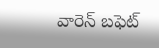వారెన్ బఫెట్